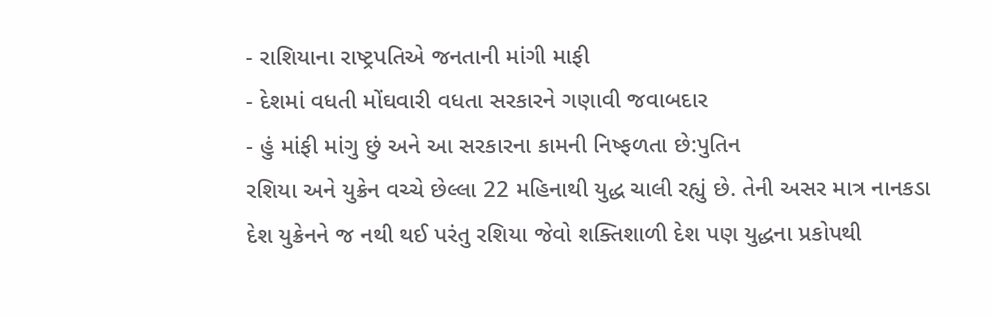- રાશિયાના રાષ્ટ્રપતિએ જનતાની માંગી માફી
- દેશમાં વધતી મોંઘવારી વધતા સરકારને ગણાવી જવાબદાર
- હું માંફી માંગુ છું અને આ સરકારના કામની નિષ્ફળતા છે:પુતિન
રશિયા અને યુક્રેન વચ્ચે છેલ્લા 22 મહિનાથી યુદ્ધ ચાલી રહ્યું છે. તેની અસર માત્ર નાનકડા દેશ યુક્રેનને જ નથી થઈ પરંતુ રશિયા જેવો શક્તિશાળી દેશ પણ યુદ્ધના પ્રકોપથી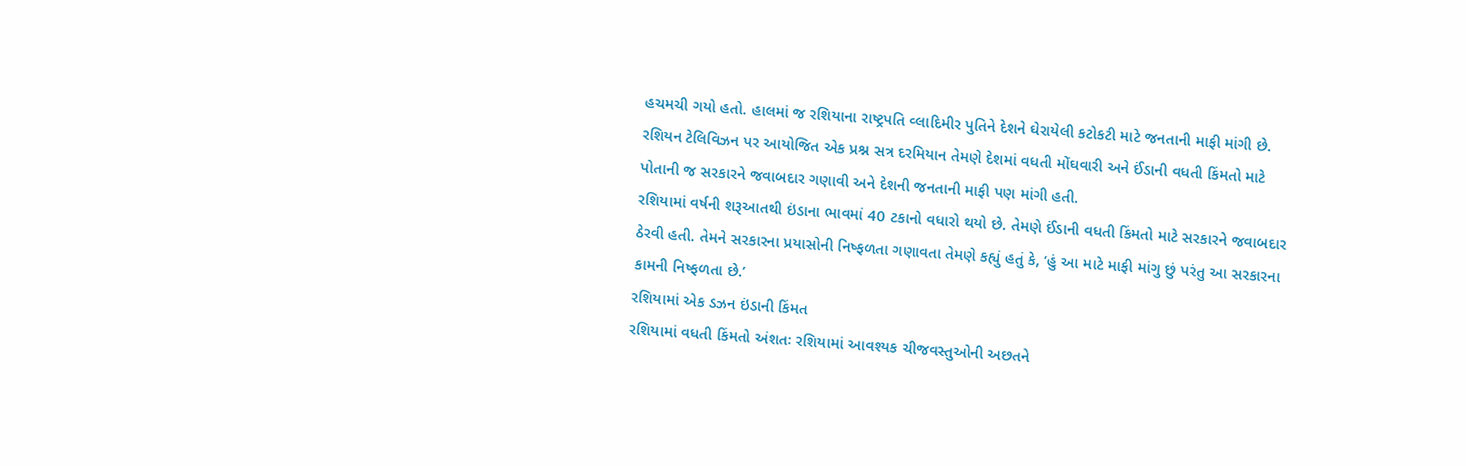હચમચી ગયો હતો. હાલમાં જ રશિયાના રાષ્ટ્રપતિ વ્લાદિમીર પુતિને દેશને ઘેરાયેલી કટોકટી માટે જનતાની માફી માંગી છે. રશિયન ટેલિવિઝન પર આયોજિત એક પ્રશ્ન સત્ર દરમિયાન તેમણે દેશમાં વધતી મોંઘવારી અને ઈંડાની વધતી કિંમતો માટે પોતાની જ સરકારને જવાબદાર ગણાવી અને દેશની જનતાની માફી પણ માંગી હતી.
રશિયામાં વર્ષની શરૂઆતથી ઇંડાના ભાવમાં 40 ટકાનો વધારો થયો છે. તેમણે ઈંડાની વધતી કિંમતો માટે સરકારને જવાબદાર ઠેરવી હતી. તેમને સરકારના પ્રયાસોની નિષ્ફળતા ગણાવતા તેમણે કહ્યું હતું કે, ‘હું આ માટે માફી માંગુ છું પરંતુ આ સરકારના કામની નિષ્ફળતા છે.’
રશિયામાં એક ડઝન ઇંડાની કિંમત
રશિયામાં વધતી કિંમતો અંશતઃ રશિયામાં આવશ્યક ચીજવસ્તુઓની અછતને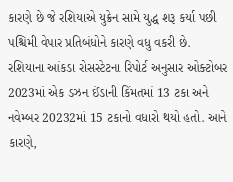કારણે છે જે રશિયાએ યુક્રેન સામે યુદ્ધ શરૂ કર્યા પછી પશ્ચિમી વેપાર પ્રતિબંધોને કારણે વધુ વકરી છે. રશિયાના આંકડા રોસસ્ટેટના રિપોર્ટ અનુસાર ઓક્ટોબર 2023માં એક ડઝન ઈંડાની કિંમતમાં 13 ટકા અને નવેમ્બર 20232માં 15 ટકાનો વધારો થયો હતો. આને કારણે,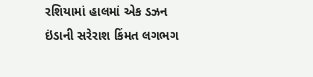રશિયામાં હાલમાં એક ડઝન ઇંડાની સરેરાશ કિંમત લગભગ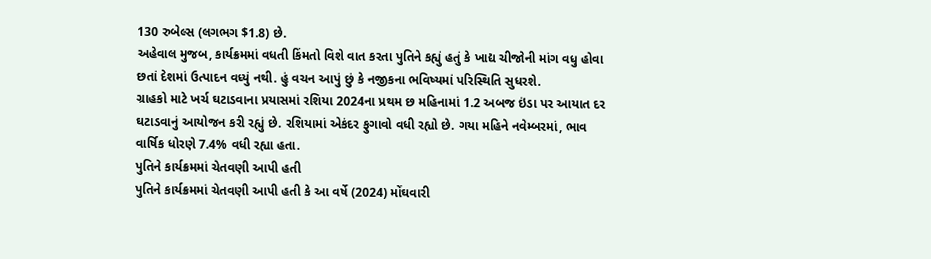130 રુબેલ્સ (લગભગ $1.8) છે.
અહેવાલ મુજબ, કાર્યક્રમમાં વધતી કિંમતો વિશે વાત કરતા પુતિને કહ્યું હતું કે ખાદ્ય ચીજોની માંગ વધુ હોવા છતાં દેશમાં ઉત્પાદન વધ્યું નથી. હું વચન આપું છું કે નજીકના ભવિષ્યમાં પરિસ્થિતિ સુધરશે.
ગ્રાહકો માટે ખર્ચ ઘટાડવાના પ્રયાસમાં રશિયા 2024ના પ્રથમ છ મહિનામાં 1.2 અબજ ઇંડા પર આયાત દર ઘટાડવાનું આયોજન કરી રહ્યું છે. રશિયામાં એકંદર ફુગાવો વધી રહ્યો છે. ગયા મહિને નવેમ્બરમાં, ભાવ વાર્ષિક ધોરણે 7.4% વધી રહ્યા હતા.
પુતિને કાર્યક્રમમાં ચેતવણી આપી હતી
પુતિને કાર્યક્રમમાં ચેતવણી આપી હતી કે આ વર્ષે (2024) મોંઘવારી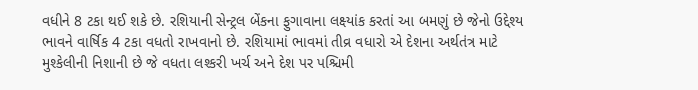વધીને 8 ટકા થઈ શકે છે. રશિયાની સેન્ટ્રલ બેંકના ફુગાવાના લક્ષ્યાંક કરતાં આ બમણું છે જેનો ઉદ્દેશ્ય ભાવને વાર્ષિક 4 ટકા વધતો રાખવાનો છે. રશિયામાં ભાવમાં તીવ્ર વધારો એ દેશના અર્થતંત્ર માટે મુશ્કેલીની નિશાની છે જે વધતા લશ્કરી ખર્ચ અને દેશ પર પશ્ચિમી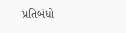પ્રતિબંધો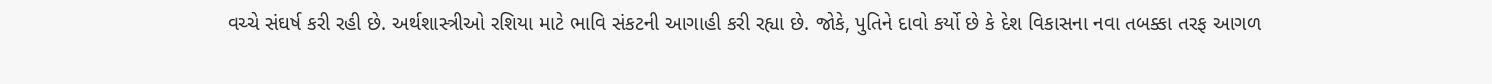વચ્ચે સંઘર્ષ કરી રહી છે. અર્થશાસ્ત્રીઓ રશિયા માટે ભાવિ સંકટની આગાહી કરી રહ્યા છે. જોકે, પુતિને દાવો કર્યો છે કે દેશ વિકાસના નવા તબક્કા તરફ આગળ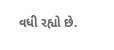વધી રહ્યો છે.